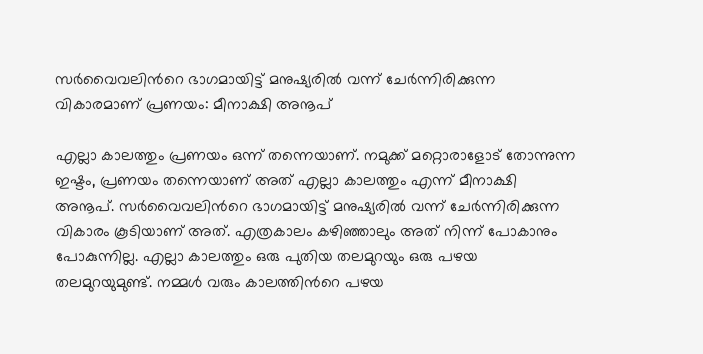സർവൈവലിന്‍റെ ഭാഗമായിട്ട് മനുഷ്യരിൽ വന്ന് ചേർന്നിരിക്കുന്ന വികാരമാണ് പ്രണയം: മീനാക്ഷി അനൂപ്

എല്ലാ കാലത്തും പ്രണയം ഒന്ന് തന്നെയാണ്. നമുക്ക് മറ്റൊരാളോട് തോന്നുന്ന ഇഷ്ടം, പ്രണയം തന്നെയാണ് അത് എല്ലാ കാലത്തും എന്ന് മീനാക്ഷി അനൂപ്. സർവൈവലിന്‍റെ ഭാഗമായിട്ട് മനുഷ്യരിൽ വന്ന് ചേർന്നിരിക്കുന്ന വികാരം കൂടിയാണ് അത്. എത്രകാലം കഴിഞ്ഞാലും അത് നിന്ന് പോകാനും പോകുന്നില്ല. എല്ലാ കാലത്തും ഒരു പുതിയ തലമുറയും ഒരു പഴയ തലമുറയുമുണ്ട്. നമ്മൾ‌ വരും കാലത്തിന്‍റെ പഴയ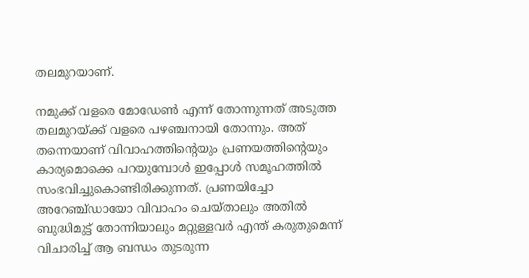തലമുറയാണ്.

നമുക്ക് വളരെ മോഡേൺ എന്ന് തോന്നുന്നത് അടുത്ത തലമുറയ്ക്ക് വളരെ പഴഞ്ചനായി തോന്നും. അത് തന്നെയാണ് വിവാഹത്തിന്‍റെയും പ്രണയത്തിന്‍റെയും കാര്യമൊക്കെ പറയുമ്പോൾ ഇപ്പോൾ സമൂഹത്തിൽ സംഭവിച്ചുകൊണ്ടിരിക്കുന്നത്. പ്രണയിച്ചോ അറേഞ്ച്ഡായോ വിവാഹം ചെയ്താലും അതിൽ ബുദ്ധിമുട്ട് തോന്നിയാലും മറ്റുള്ളവർ എന്ത് കരുതുമെന്ന് വിചാരിച്ച് ആ ബന്ധം തുടരുന്ന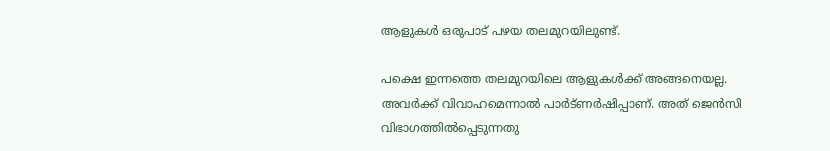ആളുകൾ ഒരുപാട് പഴയ തലമുറയിലുണ്ട്.

പക്ഷെ ഇന്നത്തെ തലമുറയിലെ ആളുകൾക്ക് അങ്ങനെയല്ല. അവർക്ക് വിവാഹമെന്നാൽ പാർട്ണർഷിപ്പാണ്. അത് ജെൻസി വിഭാഗത്തിൽ‌പ്പെടുന്നതു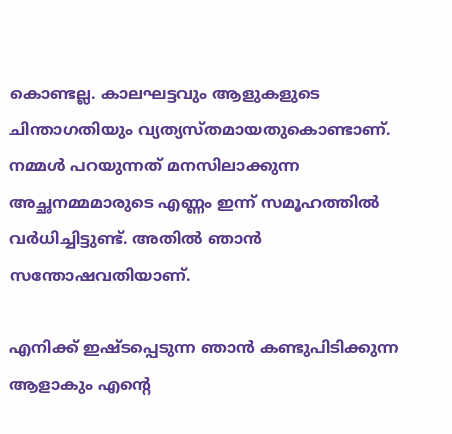കൊണ്ടല്ല. കാലഘട്ടവും ആളുകളുടെ ചിന്താഗതിയും വ്യത്യസ്തമായതുകൊണ്ടാണ്. നമ്മൾ പറയുന്നത് മനസിലാക്കുന്ന അച്ഛനമ്മമാരുടെ എണ്ണം ഇന്ന് സമൂഹത്തിൽ വർധിച്ചിട്ടുണ്ട്. അതിൽ‌ ഞാൻ സന്തോഷവതിയാണ്.

എനിക്ക് ഇഷ്ടപ്പെടുന്ന ഞാൻ കണ്ടുപിടിക്കുന്ന ആളാകും എന്‍റെ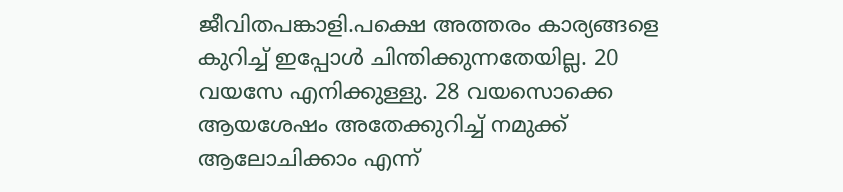ജീവിതപങ്കാളി.പക്ഷെ അത്തരം കാര്യങ്ങളെ കുറിച്ച് ഇപ്പോൾ ചിന്തിക്കുന്നതേയില്ല. 20 വയസേ എനിക്കുള്ളു. 28 വയസൊക്കെ ആയശേഷം അതേക്കുറിച്ച് നമുക്ക് ആലോചിക്കാം എന്ന്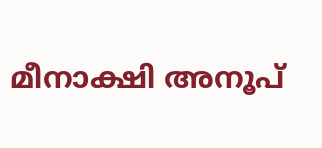മീനാക്ഷി അനൂപ്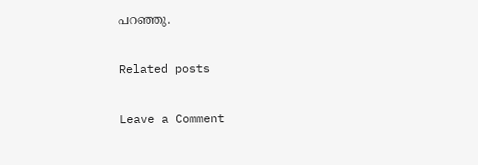പറഞ്ഞു.

Related posts

Leave a Comment